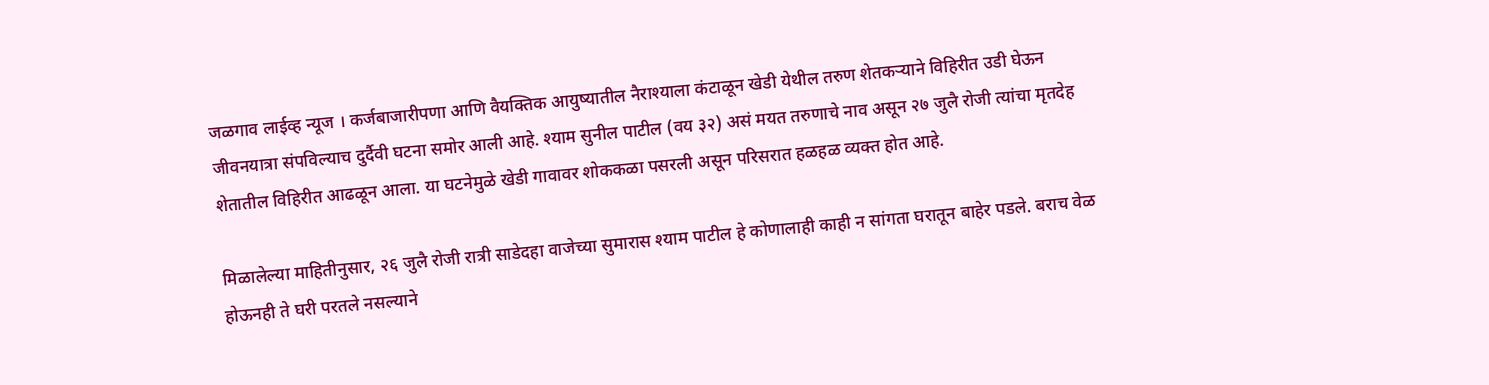जळगाव लाईव्ह न्यूज । कर्जबाजारीपणा आणि वैयक्तिक आयुष्यातील नैराश्याला कंटाळून खेडी येथील तरुण शेतकऱ्याने विहिरीत उडी घेऊन जीवनयात्रा संपविल्याच दुर्दैवी घटना समोर आली आहे. श्याम सुनील पाटील (वय ३२) असं मयत तरुणाचे नाव असून २७ जुलै रोजी त्यांचा मृतदेह शेतातील विहिरीत आढळून आला. या घटनेमुळे खेडी गावावर शोककळा पसरली असून परिसरात हळहळ व्यक्त होत आहे.

मिळालेल्या माहितीनुसार, २६ जुलै रोजी रात्री साडेदहा वाजेच्या सुमारास श्याम पाटील हे कोणालाही काही न सांगता घरातून बाहेर पडले. बराच वेळ होऊनही ते घरी परतले नसल्याने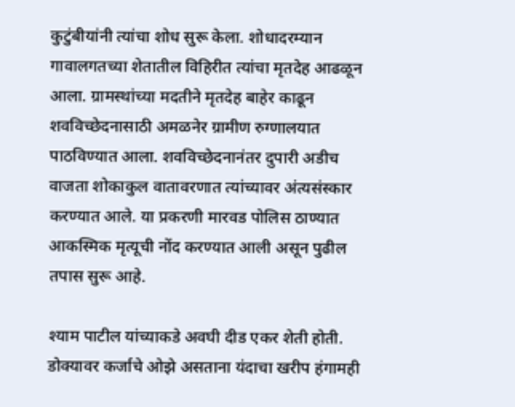कुटुंबीयांनी त्यांचा शोध सुरू केला. शोधादरम्यान गावालगतच्या शेतातील विहिरीत त्यांचा मृतदेह आढळून आला. ग्रामस्थांच्या मदतीने मृतदेह बाहेर काढून शवविच्छेदनासाठी अमळनेर ग्रामीण रुग्णालयात पाठविण्यात आला. शवविच्छेदनानंतर दुपारी अडीच वाजता शोकाकुल वातावरणात त्यांच्यावर अंत्यसंस्कार करण्यात आले. या प्रकरणी मारवड पोलिस ठाण्यात आकस्मिक मृत्यूची नोंद करण्यात आली असून पुढील तपास सुरू आहे.

श्याम पाटील यांच्याकडे अवघी दीड एकर शेती होती. डोक्यावर कर्जाचे ओझे असताना यंदाचा खरीप हंगामही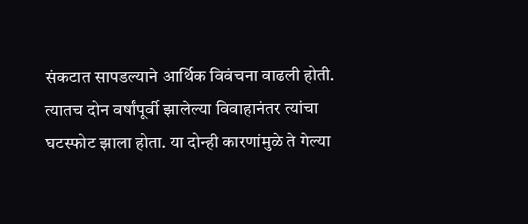संकटात सापडल्याने आर्थिक विवंचना वाढली होती. त्यातच दोन वर्षांपूर्वी झालेल्या विवाहानंतर त्यांचा घटस्फोट झाला होता. या दोन्ही कारणांमुळे ते गेल्या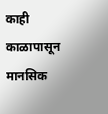काही काळापासून मानसिक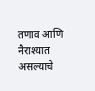तणाव आणि नैराश्यात असल्याचे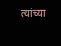त्यांच्या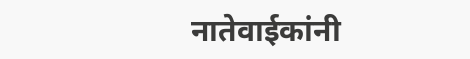नातेवाईकांनी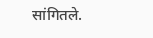सांगितले.